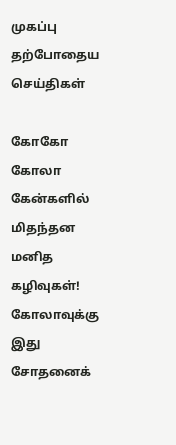முகப்பு
தற்போதைய செய்திகள்

கோகோ கோலா கேன்களில் மிதந்தன மனித கழிவுகள்! கோலாவுக்கு இது சோதனைக்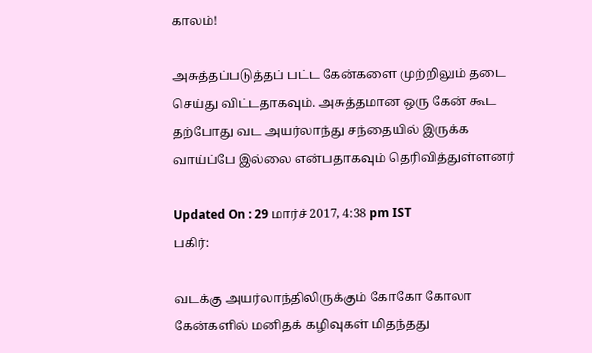காலம்!

அசுத்தப்படுத்தப் பட்ட கேன்களை முற்றிலும் தடை செய்து விட்டதாகவும். அசுத்தமான ஒரு கேன் கூட தற்போது வட அயர்லாந்து சந்தையில் இருக்க வாய்ப்பே இல்லை என்பதாகவும் தெரிவித்துள்ளனர்

Updated On : 29 மார்ச் 2017, 4:38 pm IST
பகிர்:

வடக்கு அயர்லாந்திலிருக்கும் கோகோ கோலா கேன்களில் மனிதக் கழிவுகள் மிதந்தது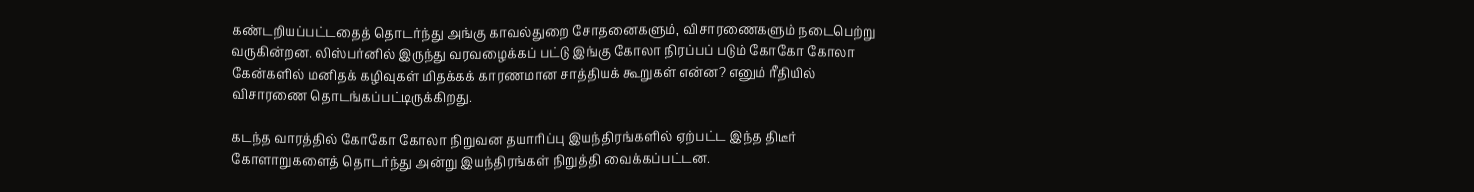கண்டறியப்பட்டதைத் தொடர்ந்து அங்கு காவல்துறை சோதனைகளும், விசாரணைகளும் நடைபெற்று வருகின்றன. லிஸ்பர்னில் இருந்து வரவழைக்கப் பட்டு இங்கு கோலா நிரப்பப் படும் கோகோ கோலா கேன்களில் மனிதக் கழிவுகள் மிதக்கக் காரணமான சாத்தியக் கூறுகள் என்ன? எனும் ரீதியில் விசாரணை தொடங்கப்பட்டிருக்கிறது.

கடந்த வாரத்தில் கோகோ கோலா நிறுவன தயாரிப்பு இயந்திரங்களில் ஏற்பட்ட இந்த திடீர் கோளாறுகளைத் தொடர்ந்து அன்று இயந்திரங்கள் நிறுத்தி வைக்கப்பட்டன.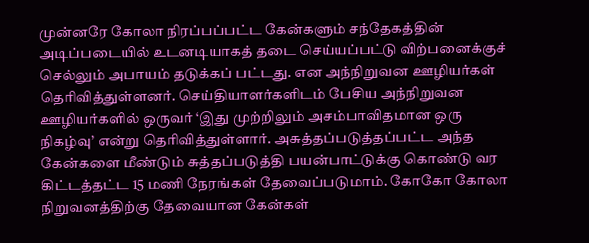முன்னரே கோலா நிரப்பப்பட்ட கேன்களும் சந்தேகத்தின் அடிப்படையில் உடனடியாகத் தடை செய்யப்பட்டு விற்பனைக்குச் செல்லும் அபாயம் தடுக்கப் பட்டது. என அந்நிறுவன ஊழியர்கள் தெரிவித்துள்ளனர். செய்தியாளர்களிடம் பேசிய அந்நிறுவன ஊழியர்களில் ஒருவர் ‘இது முற்றிலும் அசம்பாவிதமான ஒரு நிகழ்வு’ என்று தெரிவித்துள்ளார். அசுத்தப்படுத்தப்பட்ட அந்த கேன்களை மீண்டும் சுத்தப்படுத்தி பயன்பாட்டுக்கு கொண்டு வர கிட்டத்தட்ட 15 மணி நேரங்கள் தேவைப்படுமாம். கோகோ கோலா நிறுவனத்திற்கு தேவையான கேன்கள்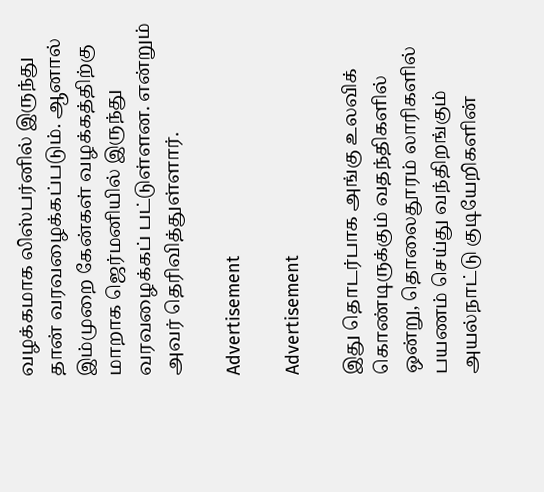வழக்கமாக லிஸ்பர்னில் இருந்து தான் வரவழைக்கப்படும். ஆனால் இம்முறை கேன்கள் வழக்கத்திற்கு மாறாக ஜெர்மனியில் இருந்து வரவழைக்கப் பட்டுள்ளன. என்றும் அவர் தெரிவித்துள்ளார்.

Advertisement

Advertisement

இது தொடர்பாக அங்கு உலவிக் கொண்டிருக்கும் வதந்திகளில் ஒன்று, தொலைதூரம் லாரிகளில் பயணம் செய்து வந்திறங்கும் அயல்நாட்டு குடியேறிகளின்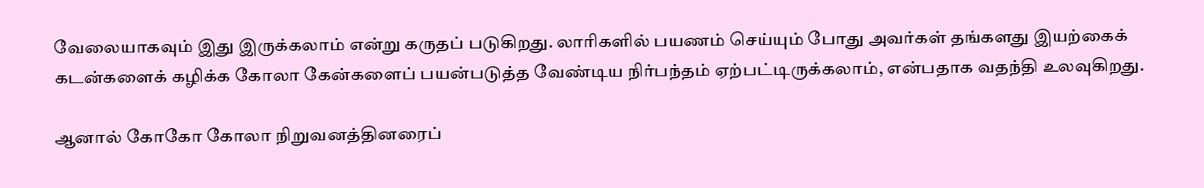வேலையாகவும் இது இருக்கலாம் என்று கருதப் படுகிறது. லாரிகளில் பயணம் செய்யும் போது அவர்கள் தங்களது இயற்கைக் கடன்களைக் கழிக்க கோலா கேன்களைப் பயன்படுத்த வேண்டிய நிர்பந்தம் ஏற்பட்டிருக்கலாம், என்பதாக வதந்தி உலவுகிறது.

ஆனால் கோகோ கோலா நிறுவனத்தினரைப்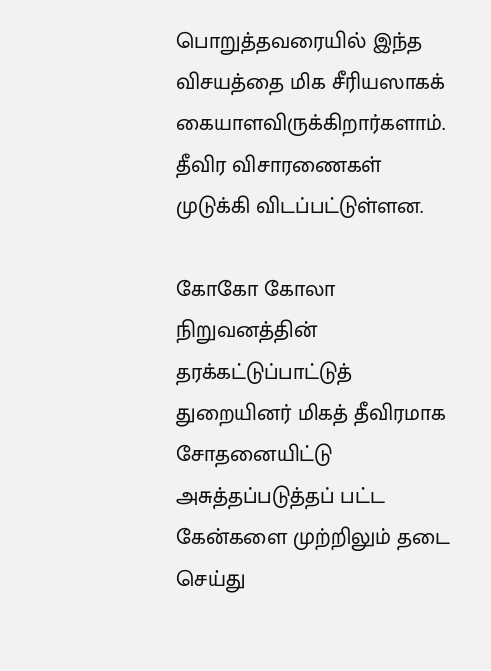பொறுத்தவரையில் இந்த விசயத்தை மிக சீரியஸாகக் கையாளவிருக்கிறார்களாம். தீவிர விசாரணைகள் முடுக்கி விடப்பட்டுள்ளன.

கோகோ கோலா நிறுவனத்தின் தரக்கட்டுப்பாட்டுத் துறையினர் மிகத் தீவிரமாக சோதனையிட்டு அசுத்தப்படுத்தப் பட்ட கேன்களை முற்றிலும் தடை செய்து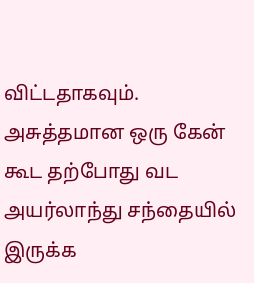விட்டதாகவும். அசுத்தமான ஒரு கேன் கூட தற்போது வட அயர்லாந்து சந்தையில் இருக்க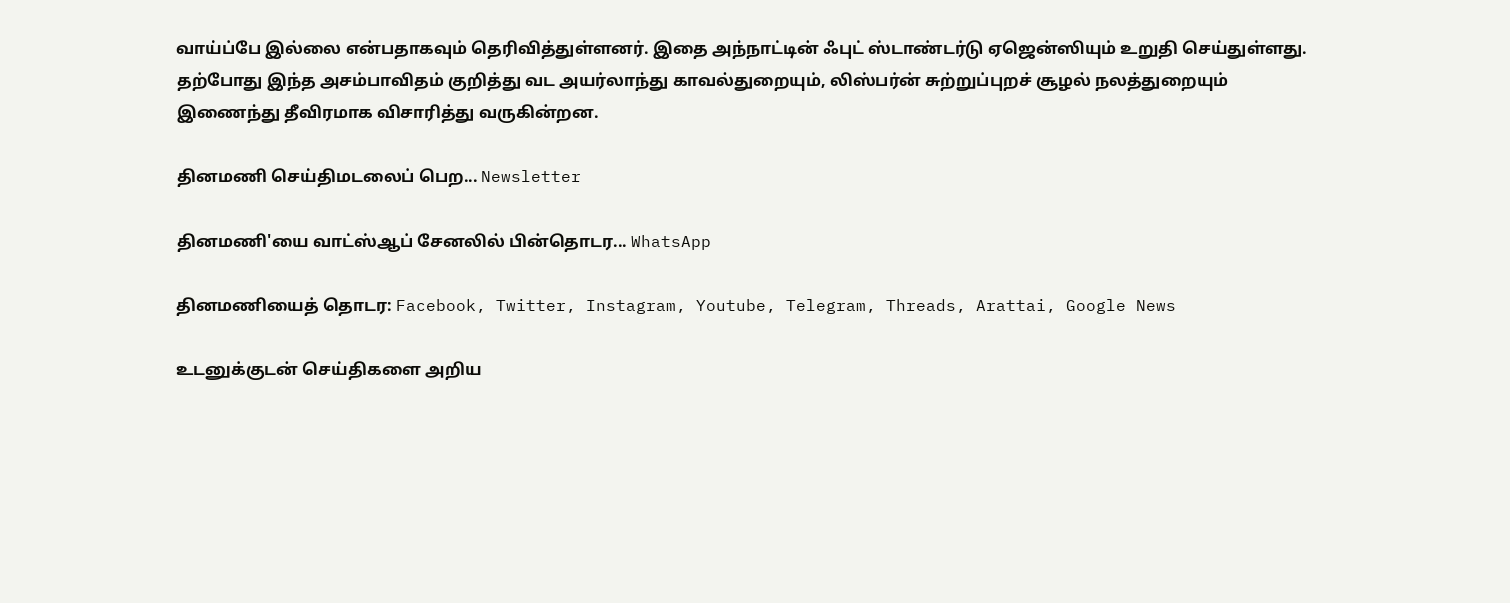வாய்ப்பே இல்லை என்பதாகவும் தெரிவித்துள்ளனர். இதை அந்நாட்டின் ஃபுட் ஸ்டாண்டர்டு ஏஜென்ஸியும் உறுதி செய்துள்ளது. தற்போது இந்த அசம்பாவிதம் குறித்து வட அயர்லாந்து காவல்துறையும், லிஸ்பர்ன் சுற்றுப்புறச் சூழல் நலத்துறையும் இணைந்து தீவிரமாக விசாரித்து வருகின்றன.

தினமணி செய்திமடலைப் பெற... Newsletter

தினமணி'யை வாட்ஸ்ஆப் சேனலில் பின்தொடர... WhatsApp

தினமணியைத் தொடர: Facebook, Twitter, Instagram, Youtube, Telegram, Threads, Arattai, Google News

உடனுக்குடன் செய்திகளை அறிய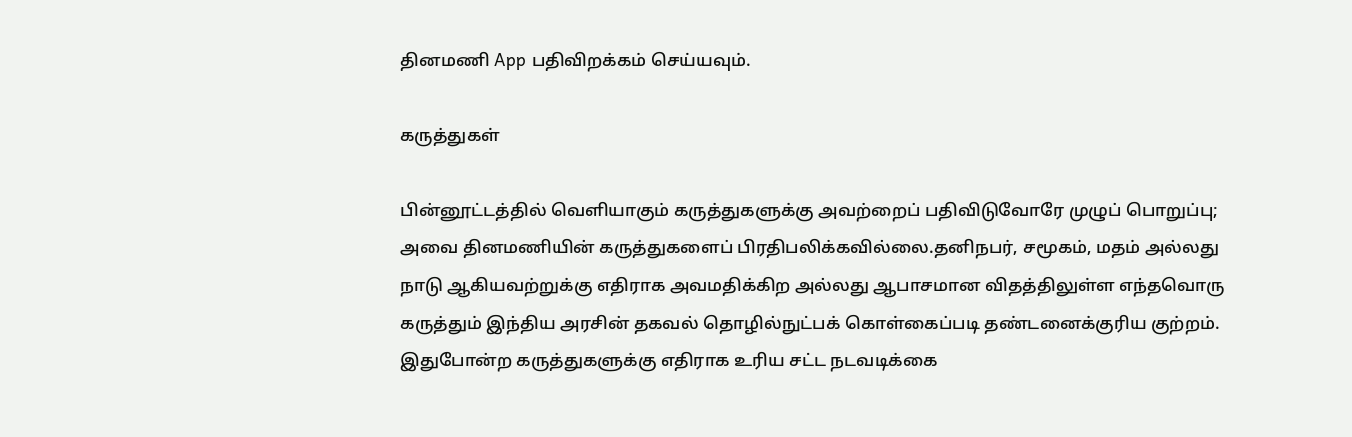தினமணி App பதிவிறக்கம் செய்யவும்.

கருத்துகள்

பின்னூட்டத்தில் வெளியாகும் கருத்துகளுக்கு அவற்றைப் பதிவிடுவோரே முழுப் பொறுப்பு; அவை தினமணியின் கருத்துகளைப் பிரதிபலிக்கவில்லை.தனிநபர், சமூகம், மதம் அல்லது நாடு ஆகியவற்றுக்கு எதிராக அவமதிக்கிற அல்லது ஆபாசமான விதத்திலுள்ள எந்தவொரு கருத்தும் இந்திய அரசின் தகவல் தொழில்நுட்பக் கொள்கைப்படி தண்டனைக்குரிய குற்றம். இதுபோன்ற கருத்துகளுக்கு எதிராக உரிய சட்ட நடவடிக்கை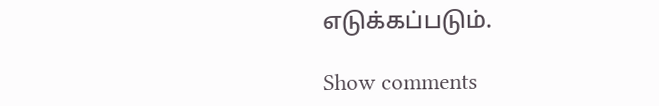எடுக்கப்படும்.

Show comments